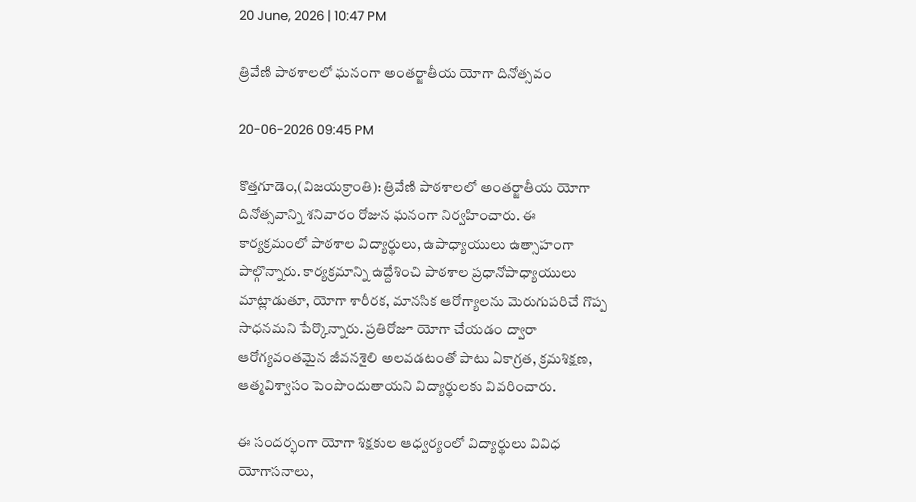20 June, 2026 | 10:47 PM

త్రివేణి పాఠశాలలో ఘనంగా అంతర్జాతీయ యోగా దినోత్సవం

20-06-2026 09:45 PM

కొత్తగూడెం,(విజయక్రాంతి): త్రివేణి పాఠశాలలో అంతర్జాతీయ యోగా దినోత్సవాన్ని శనివారం రోజున ఘనంగా నిర్వహించారు. ఈ కార్యక్రమంలో పాఠశాల విద్యార్థులు, ఉపాధ్యాయులు ఉత్సాహంగా పాల్గొన్నారు. కార్యక్రమాన్ని ఉద్దేశించి పాఠశాల ప్రధానోపాధ్యాయులు మాట్లాడుతూ, యోగా శారీరక, మానసిక ఆరోగ్యాలను మెరుగుపరిచే గొప్ప సాధనమని పేర్కొన్నారు. ప్రతిరోజూ యోగా చేయడం ద్వారా ఆరోగ్యవంతమైన జీవనశైలి అలవడటంతో పాటు ఏకాగ్రత, క్రమశిక్షణ, ఆత్మవిశ్వాసం పెంపొందుతాయని విద్యార్థులకు వివరించారు.

ఈ సందర్భంగా యోగా శిక్షకుల ఆధ్వర్యంలో విద్యార్థులు వివిధ యోగాసనాలు,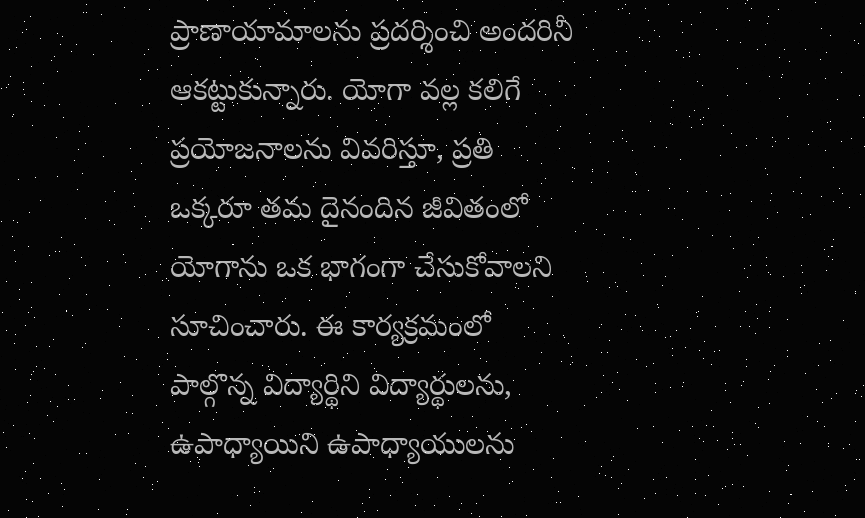ప్రాణాయామాలను ప్రదర్శించి అందరినీ ఆకట్టుకున్నారు. యోగా వల్ల కలిగే ప్రయోజనాలను వివరిస్తూ, ప్రతి ఒక్కరూ తమ దైనందిన జీవితంలో యోగాను ఒక భాగంగా చేసుకోవాలని సూచించారు. ఈ కార్యక్రమంలో పాల్గొన్న విద్యార్థిని విద్యార్థులను, ఉపాధ్యాయిని ఉపాధ్యాయులను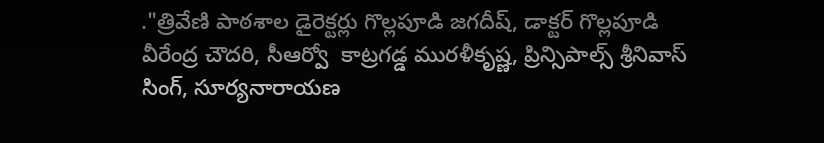."త్రివేణి పాఠశాల డైరెక్టర్లు గొల్లపూడి జగదీష్, డాక్టర్ గొల్లపూడి వీరేంద్ర చౌదరి, సీఆర్వో  కాట్రగడ్డ మురళీకృష్ణ, ప్రిన్సిపాల్స్ శ్రీనివాస్ సింగ్, సూర్యనారాయణ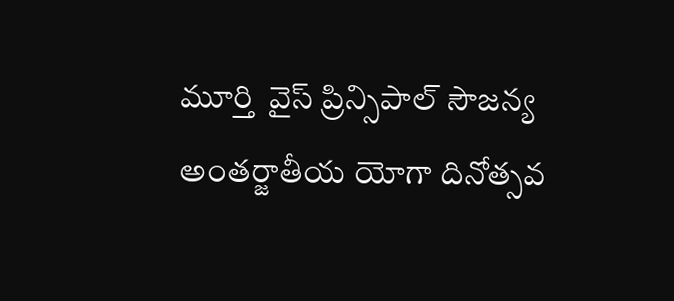మూర్తి  వైస్ ప్రిన్సిపాల్ సౌజన్య అంతర్జాతీయ యోగా దినోత్సవ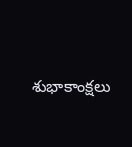శుభాకాంక్షలు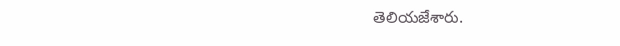తెలియజేశారు.